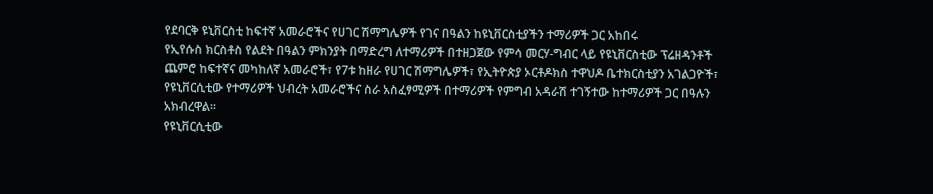የደባርቅ ዩኒቨርስቲ ከፍተኛ አመራሮችና የሀገር ሽማግሌዎች የገና በዓልን ከዩኒቨርስቲያችን ተማሪዎች ጋር አከበሩ
የኢየሱስ ክርስቶስ የልደት በዓልን ምክንያት በማድረግ ለተማሪዎች በተዘጋጀው የምሳ መርሃ-ግብር ላይ የዩኒቨርስቲው ፕሬዘዳንቶች ጨምሮ ከፍተኛና መካከለኛ አመራሮች፣ የ7ቱ ከዘራ የሀገር ሽማግሌዎች፣ የኢትዮጵያ ኦርቶዶክስ ተዋህዶ ቤተክርስቲያን አገልጋዮች፣ የዩኒቨርሲቲው የተማሪዎች ህብረት አመራሮችና ስራ አስፈፃሚዎች በተማሪዎች የምግብ አዳራሽ ተገኝተው ከተማሪዎች ጋር በዓሉን አክብረዋል፡፡
የዩኒቨርሲቲው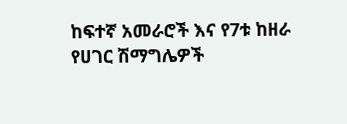ከፍተኛ አመራሮች እና የ7ቱ ከዘራ የሀገር ሽማግሌዎች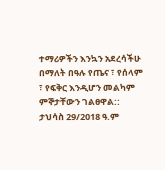ተማሪዎችን እንኳን አደረሳችሁ በማለት በዓሉ የጤና ፣ የሰላም ፣ የፍቅር እንዲሆን መልካም ምኞታቸውን ገልፀዋል::
ታህሳስ 29/2018 ዓ.ም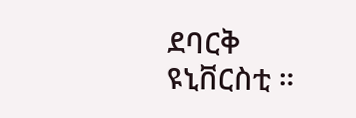ደባርቅ ዩኒቨርስቲ ።